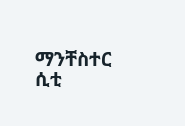ማንቸስተር ሲቲ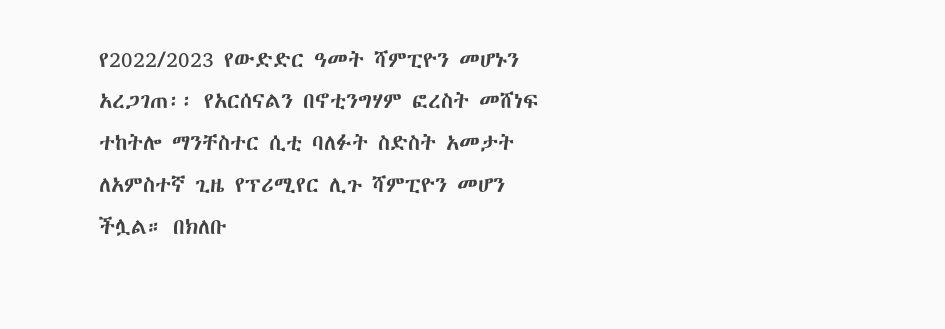የ2022/2023 የውድድር ዓመት ሻምፒዮን መሆኑን አረጋገጠ፡፡ የአርሰናልን በኖቲንግሃም ፎረስት መሸነፍ ተከትሎ ማንቸስተር ሲቲ ባለፉት ስድስት አመታት ለአምስተኛ ጊዜ የፕሪሚየር ሊጉ ሻምፒዮን መሆን ችሏል። በክለቡ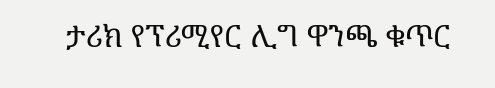ታሪክ የፕሪሚየር ሊግ ዋንጫ ቁጥር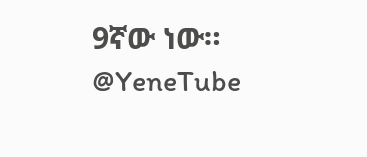9ኛው ነው። @YeneTube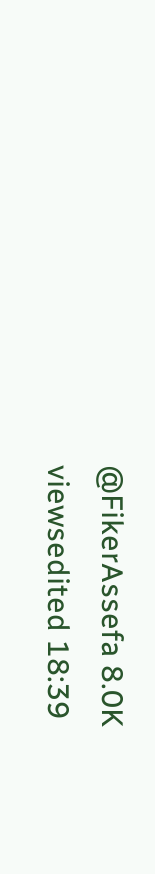@FikerAssefa 8.0K viewsedited 18:39